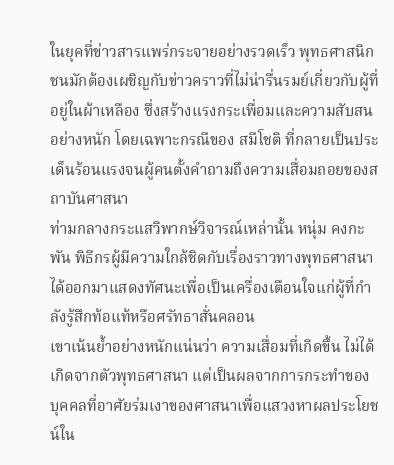ในยุคที่ข่าวสารแพร่กระจายอย่างรวดเร็ว พุทธศาสนิกชนมักต้องเผชิญกับข่าวคราวที่ไม่น่ารื่นรมย์เกี่ยวกับผู้ที่อยู่ในผ้าเหลือง ซึ่งสร้างแรงกระเพื่อมและความสับสนอย่างหนัก โดยเฉพาะกรณีของ สมีโชติ ที่กลายเป็นประเด็นร้อนแรงจนผู้คนตั้งคำถามถึงความเสื่อมถอยของสถาบันศาสนา
ท่ามกลางกระแสวิพากษ์วิจารณ์เหล่านั้น หนุ่ม คงกะพัน พิธีกรผู้มีความใกล้ชิดกับเรื่องราวทางพุทธศาสนา ได้ออกมาแสดงทัศนะเพื่อเป็นเครื่องเตือนใจแก่ผู้ที่กำลังรู้สึกท้อแท้หรือศรัทธาสั่นคลอน
เขาเน้นย้ำอย่างหนักแน่นว่า ความเสื่อมที่เกิดขึ้น ไม่ได้เกิดจากตัวพุทธศาสนา แต่เป็นผลจากการกระทำของบุคคลที่อาศัยร่มเงาของศาสนาเพื่อแสวงหาผลประโยชน์ใน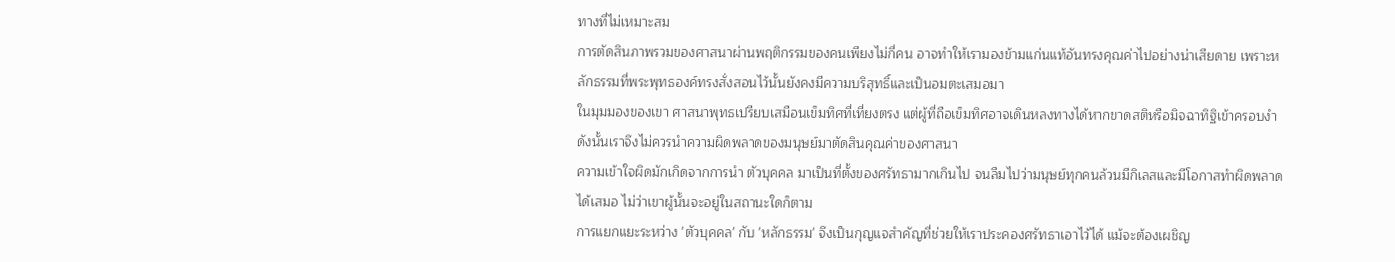ทางที่ไม่เหมาะสม
การตัดสินภาพรวมของศาสนาผ่านพฤติกรรมของคนเพียงไม่กี่คน อาจทำให้เรามองข้ามแก่นแท้อันทรงคุณค่าไปอย่างน่าเสียดาย เพราะหลักธรรมที่พระพุทธองค์ทรงสั่งสอนไว้นั้นยังคงมีความบริสุทธิ์และเป็นอมตะเสมอมา
ในมุมมองของเขา ศาสนาพุทธเปรียบเสมือนเข็มทิศที่เที่ยงตรง แต่ผู้ที่ถือเข็มทิศอาจเดินหลงทางได้หากขาดสติหรือมิจฉาทิฐิเข้าครอบงำ ดังนั้นเราจึงไม่ควรนำความผิดพลาดของมนุษย์มาตัดสินคุณค่าของศาสนา
ความเข้าใจผิดมักเกิดจากการนำ ตัวบุคคล มาเป็นที่ตั้งของศรัทธามากเกินไป จนลืมไปว่ามนุษย์ทุกคนล้วนมีกิเลสและมีโอกาสทำผิดพลาดได้เสมอ ไม่ว่าเขาผู้นั้นจะอยู่ในสถานะใดก็ตาม
การแยกแยะระหว่าง 'ตัวบุคคล' กับ 'หลักธรรม' จึงเป็นกุญแจสำคัญที่ช่วยให้เราประคองศรัทธาเอาไว้ได้ แม้จะต้องเผชิญ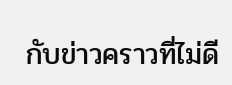กับข่าวคราวที่ไม่ดี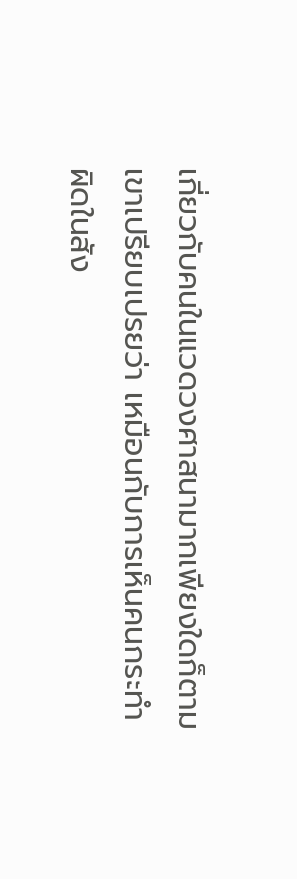เกี่ยวกับคนในแวดวงศาสนามากเพียงใดก็ตาม
เขาเปรียบเปรยว่า เหมือนกับการเห็นคนกระทำผิดในสัง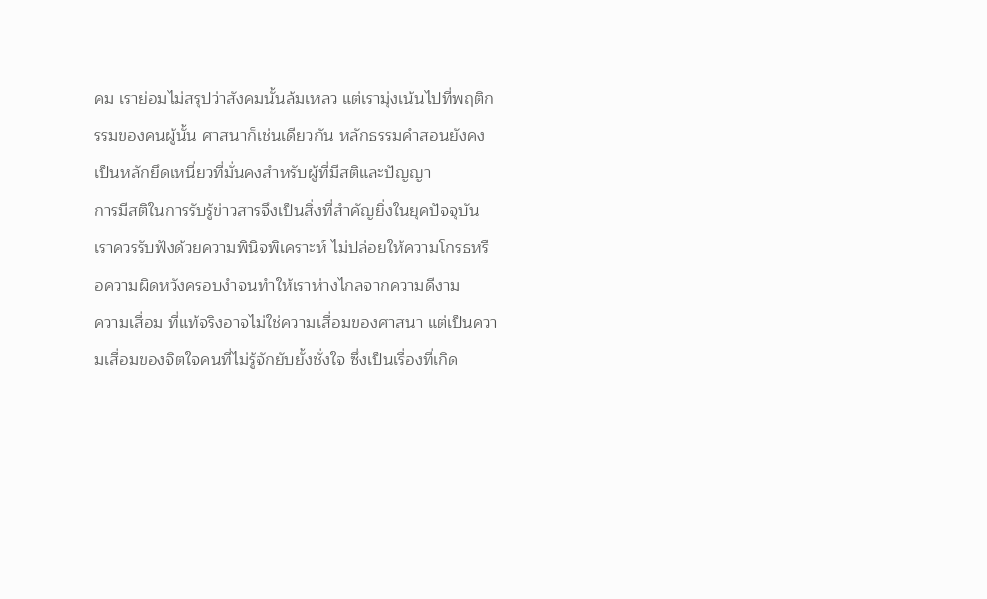คม เราย่อมไม่สรุปว่าสังคมนั้นล้มเหลว แต่เรามุ่งเน้นไปที่พฤติกรรมของคนผู้นั้น ศาสนาก็เช่นเดียวกัน หลักธรรมคำสอนยังคงเป็นหลักยึดเหนี่ยวที่มั่นคงสำหรับผู้ที่มีสติและปัญญา
การมีสติในการรับรู้ข่าวสารจึงเป็นสิ่งที่สำคัญยิ่งในยุคปัจจุบัน เราควรรับฟังด้วยความพินิจพิเคราะห์ ไม่ปล่อยให้ความโกรธหรือความผิดหวังครอบงำจนทำให้เราห่างไกลจากความดีงาม
ความเสื่อม ที่แท้จริงอาจไม่ใช่ความเสื่อมของศาสนา แต่เป็นความเสื่อมของจิตใจคนที่ไม่รู้จักยับยั้งชั่งใจ ซึ่งเป็นเรื่องที่เกิด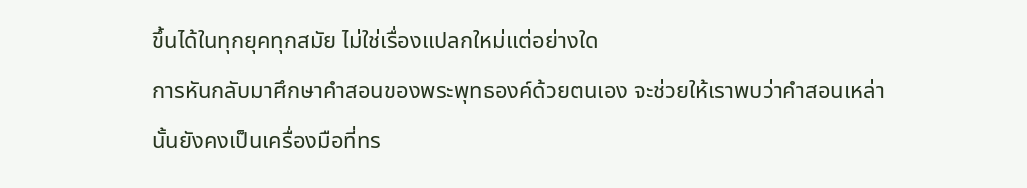ขึ้นได้ในทุกยุคทุกสมัย ไม่ใช่เรื่องแปลกใหม่แต่อย่างใด
การหันกลับมาศึกษาคำสอนของพระพุทธองค์ด้วยตนเอง จะช่วยให้เราพบว่าคำสอนเหล่านั้นยังคงเป็นเครื่องมือที่ทร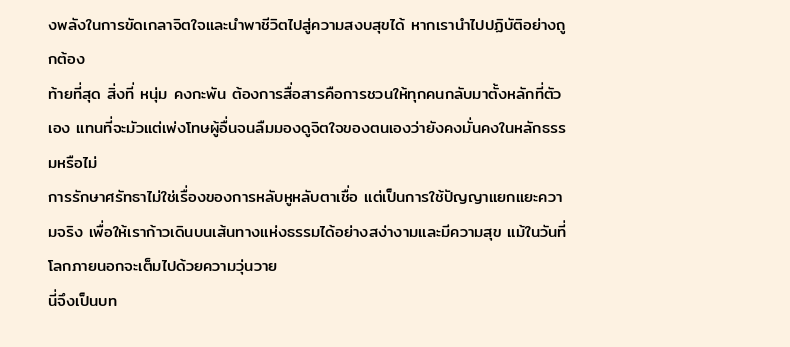งพลังในการขัดเกลาจิตใจและนำพาชีวิตไปสู่ความสงบสุขได้ หากเรานำไปปฏิบัติอย่างถูกต้อง
ท้ายที่สุด สิ่งที่ หนุ่ม คงกะพัน ต้องการสื่อสารคือการชวนให้ทุกคนกลับมาตั้งหลักที่ตัวเอง แทนที่จะมัวแต่เพ่งโทษผู้อื่นจนลืมมองดูจิตใจของตนเองว่ายังคงมั่นคงในหลักธรรมหรือไม่
การรักษาศรัทธาไม่ใช่เรื่องของการหลับหูหลับตาเชื่อ แต่เป็นการใช้ปัญญาแยกแยะความจริง เพื่อให้เราก้าวเดินบนเส้นทางแห่งธรรมได้อย่างสง่างามและมีความสุข แม้ในวันที่โลกภายนอกจะเต็มไปด้วยความวุ่นวาย
นี่จึงเป็นบท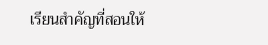เรียนสำคัญที่สอนให้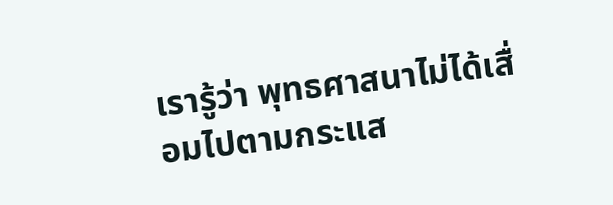เรารู้ว่า พุทธศาสนาไม่ได้เสื่อมไปตามกระแส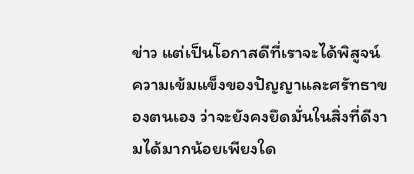ข่าว แต่เป็นโอกาสดีที่เราจะได้พิสูจน์ความเข้มแข็งของปัญญาและศรัทธาของตนเอง ว่าจะยังคงยึดมั่นในสิ่งที่ดีงามได้มากน้อยเพียงใด